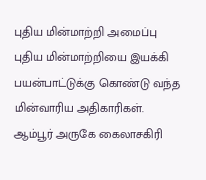புதிய மின்மாற்றி அமைப்பு
புதிய மின்மாற்றியை இயக்கி பயன்பாட்டுக்கு கொண்டு வந்த மின்வாரிய அதிகாரிகள்.
ஆம்பூர் அருகே கைலாசகிரி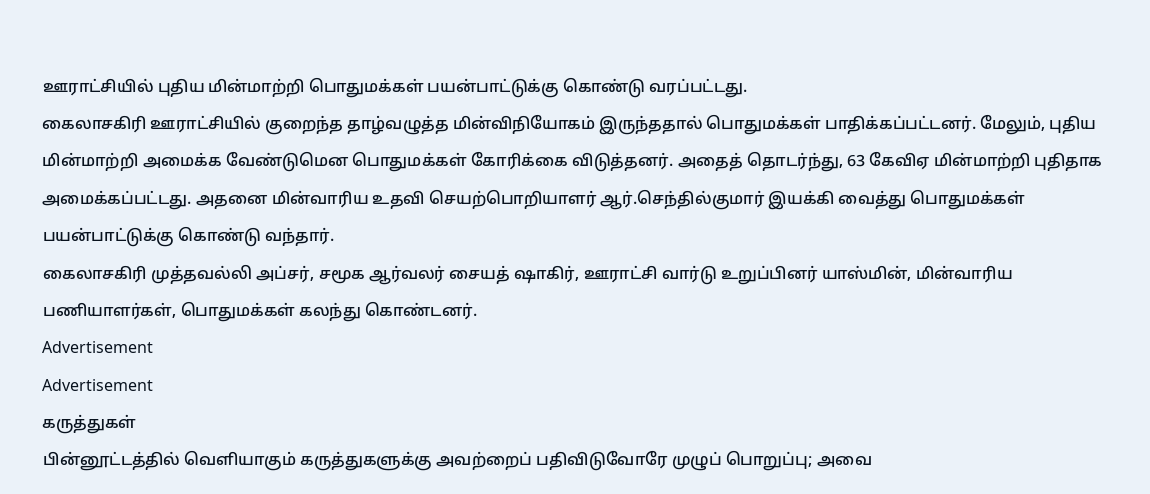ஊராட்சியில் புதிய மின்மாற்றி பொதுமக்கள் பயன்பாட்டுக்கு கொண்டு வரப்பட்டது.
கைலாசகிரி ஊராட்சியில் குறைந்த தாழ்வழுத்த மின்விநியோகம் இருந்ததால் பொதுமக்கள் பாதிக்கப்பட்டனர். மேலும், புதிய மின்மாற்றி அமைக்க வேண்டுமென பொதுமக்கள் கோரிக்கை விடுத்தனர். அதைத் தொடர்ந்து, 63 கேவிஏ மின்மாற்றி புதிதாக அமைக்கப்பட்டது. அதனை மின்வாரிய உதவி செயற்பொறியாளர் ஆர்.செந்தில்குமார் இயக்கி வைத்து பொதுமக்கள் பயன்பாட்டுக்கு கொண்டு வந்தார்.
கைலாசகிரி முத்தவல்லி அப்சர், சமூக ஆர்வலர் சையத் ஷாகிர், ஊராட்சி வார்டு உறுப்பினர் யாஸ்மின், மின்வாரிய பணியாளர்கள், பொதுமக்கள் கலந்து கொண்டனர்.
Advertisement
Advertisement
கருத்துகள்
பின்னூட்டத்தில் வெளியாகும் கருத்துகளுக்கு அவற்றைப் பதிவிடுவோரே முழுப் பொறுப்பு; அவை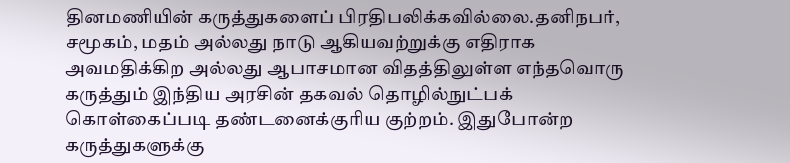தினமணியின் கருத்துகளைப் பிரதிபலிக்கவில்லை.தனிநபர், சமூகம், மதம் அல்லது நாடு ஆகியவற்றுக்கு எதிராக அவமதிக்கிற அல்லது ஆபாசமான விதத்திலுள்ள எந்தவொரு கருத்தும் இந்திய அரசின் தகவல் தொழில்நுட்பக் கொள்கைப்படி தண்டனைக்குரிய குற்றம். இதுபோன்ற கருத்துகளுக்கு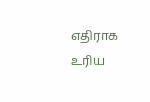எதிராக உரிய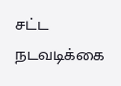சட்ட நடவடிக்கை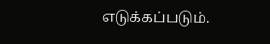எடுக்கப்படும்.